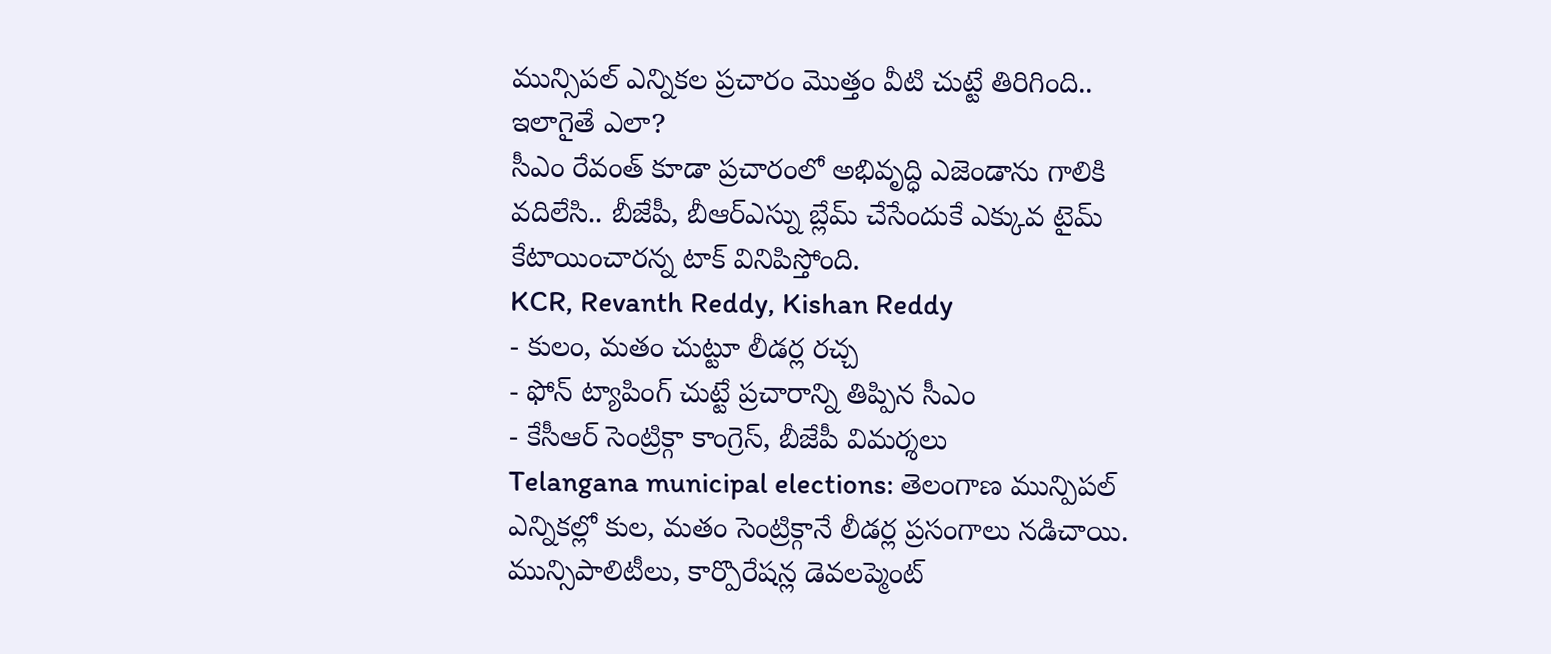మున్సిపల్ ఎన్నికల ప్రచారం మొత్తం వీటి చుట్టే తిరిగింది.. ఇలాగైతే ఎలా?
సీఎం రేవంత్ కూడా ప్రచారంలో అభివృద్ధి ఎజెండాను గాలికి వదిలేసి.. బీజేపీ, బీఆర్ఎస్ను బ్లేమ్ చేసేందుకే ఎక్కువ టైమ్ కేటాయించారన్న టాక్ వినిపిస్తోంది.
KCR, Revanth Reddy, Kishan Reddy
- కులం, మతం చుట్టూ లీడర్ల రచ్చ
- ఫోన్ ట్యాపింగ్ చుట్టే ప్రచారాన్ని తిప్పిన సీఎం
- కేసీఆర్ సెంట్రిక్గా కాంగ్రెస్, బీజేపీ విమర్శలు
Telangana municipal elections: తెలంగాణ మున్పిపల్ ఎన్నికల్లో కుల, మతం సెంట్రిక్గానే లీడర్ల ప్రసంగాలు నడిచాయి. మున్సిపాలిటీలు, కార్పొరేషన్ల డెవలప్మెంట్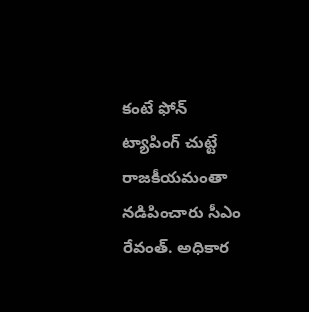కంటే ఫోన్ ట్యాపింగ్ చుట్టే రాజకీయమంతా నడిపించారు సీఎం రేవంత్. అధికార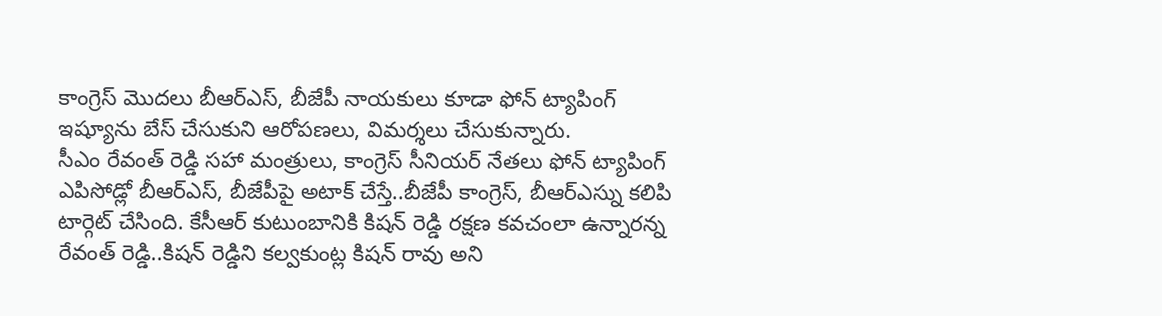కాంగ్రెస్ మొదలు బీఆర్ఎస్, బీజేపీ నాయకులు కూడా ఫోన్ ట్యాపింగ్ ఇష్యూను బేస్ చేసుకుని ఆరోపణలు, విమర్శలు చేసుకున్నారు.
సీఎం రేవంత్ రెడ్డి సహా మంత్రులు, కాంగ్రెస్ సీనియర్ నేతలు ఫోన్ ట్యాపింగ్ ఎపిసోడ్లో బీఆర్ఎస్, బీజేపీపై అటాక్ చేస్తే..బీజేపీ కాంగ్రెస్, బీఆర్ఎస్ను కలిపి టార్గెట్ చేసింది. కేసీఆర్ కుటుంబానికి కిషన్ రెడ్డి రక్షణ కవచంలా ఉన్నారన్న రేవంత్ రెడ్డి..కిషన్ రెడ్డిని కల్వకుంట్ల కిషన్ రావు అని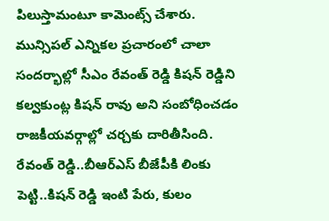పిలుస్తామంటూ కామెంట్స్ చేశారు. మున్సిపల్ ఎన్నికల ప్రచారంలో చాలా సందర్భాల్లో సీఎం రేవంత్ రెడ్డి కిషన్ రెడ్డిని కల్వకుంట్ల కిషన్ రావు అని సంబోధించడం రాజకీయవర్గాల్లో చర్చకు దారితీసింది.
రేవంత్ రెడ్డి..బీఆర్ఎస్ బీజేపీకి లింకు పెట్టి..కిషన్ రెడ్డి ఇంటి పేరు, కులం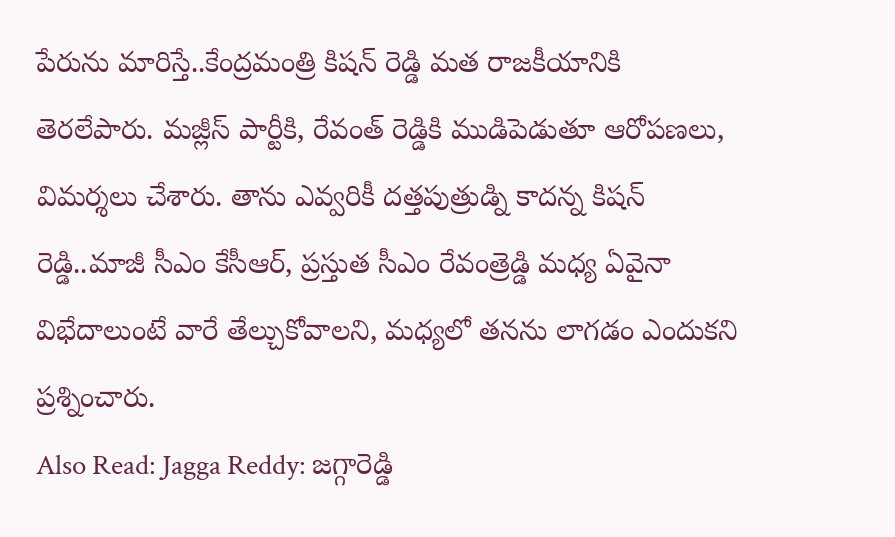పేరును మారిస్తే..కేంద్రమంత్రి కిషన్ రెడ్డి మత రాజకీయానికి తెరలేపారు. మజ్లీస్ పార్టీకి, రేవంత్ రెడ్డికి ముడిపెడుతూ ఆరోపణలు, విమర్శలు చేశారు. తాను ఎవ్వరికీ దత్తపుత్రుడ్ని కాదన్న కిషన్ రెడ్డి..మాజీ సీఎం కేసీఆర్, ప్రస్తుత సీఎం రేవంత్రెడ్డి మధ్య ఏవైనా విభేదాలుంటే వారే తేల్చుకోవాలని, మధ్యలో తనను లాగడం ఎందుకని ప్రశ్నించారు.
Also Read: Jagga Reddy: జగ్గారెడ్డి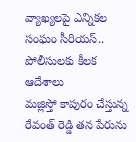వ్యాఖ్యలపై ఎన్నికల సంఘం సీరియస్.. పోలీసులకు కీలక ఆదేశాలు
మజ్లిస్తో కాపురం చేస్తున్న రేవంత్ రెడ్డి తన పేరును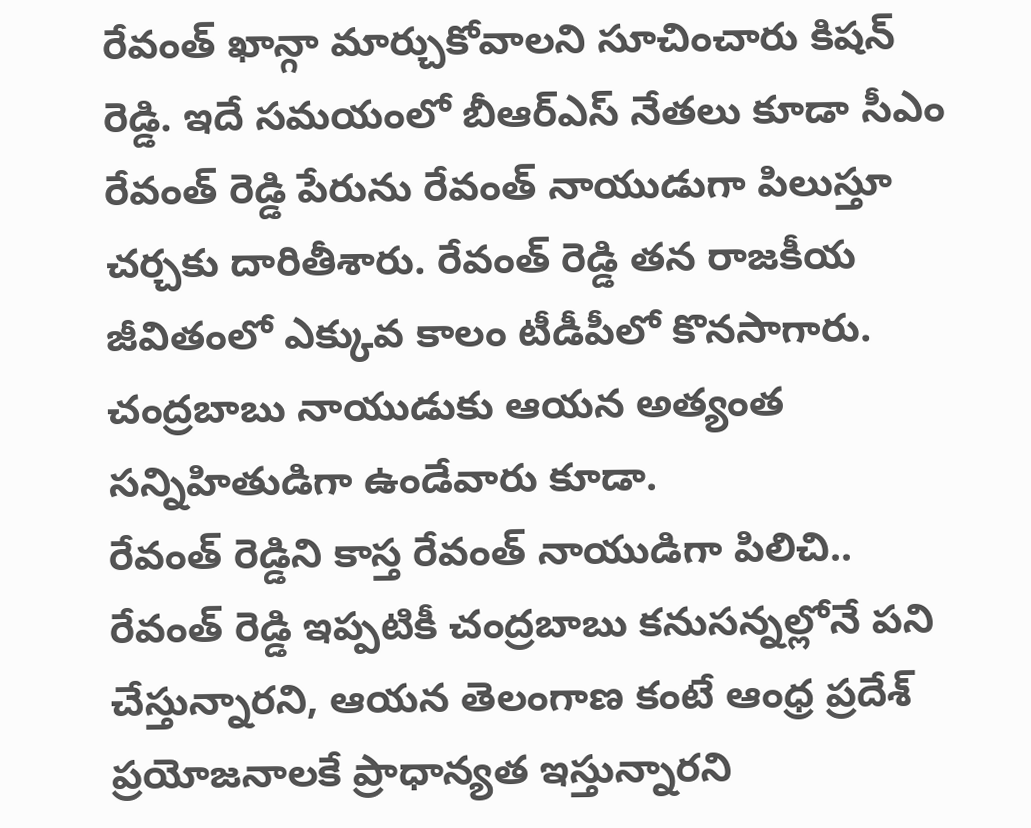రేవంత్ ఖాన్గా మార్చుకోవాలని సూచించారు కిషన్ రెడ్డి. ఇదే సమయంలో బీఆర్ఎస్ నేతలు కూడా సీఎం రేవంత్ రెడ్డి పేరును రేవంత్ నాయుడుగా పిలుస్తూ చర్చకు దారితీశారు. రేవంత్ రెడ్డి తన రాజకీయ జీవితంలో ఎక్కువ కాలం టీడీపీలో కొనసాగారు. చంద్రబాబు నాయుడుకు ఆయన అత్యంత సన్నిహితుడిగా ఉండేవారు కూడా.
రేవంత్ రెడ్డిని కాస్త రేవంత్ నాయుడిగా పిలిచి..
రేవంత్ రెడ్డి ఇప్పటికీ చంద్రబాబు కనుసన్నల్లోనే పని చేస్తున్నారని, ఆయన తెలంగాణ కంటే ఆంధ్ర ప్రదేశ్ ప్రయోజనాలకే ప్రాధాన్యత ఇస్తున్నారని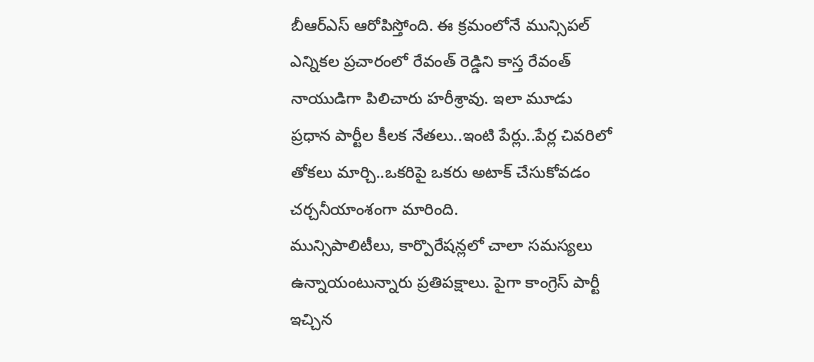బీఆర్ఎస్ ఆరోపిస్తోంది. ఈ క్రమంలోనే మున్సిపల్ ఎన్నికల ప్రచారంలో రేవంత్ రెడ్డిని కాస్త రేవంత్ నాయుడిగా పిలిచారు హరీశ్రావు. ఇలా మూడు ప్రధాన పార్టీల కీలక నేతలు..ఇంటి పేర్లు..పేర్ల చివరిలో తోకలు మార్చి..ఒకరిపై ఒకరు అటాక్ చేసుకోవడం చర్చనీయాంశంగా మారింది.
మున్సిపాలిటీలు, కార్పొరేషన్లలో చాలా సమస్యలు ఉన్నాయంటున్నారు ప్రతిపక్షాలు. పైగా కాంగ్రెస్ పార్టీ ఇచ్చిన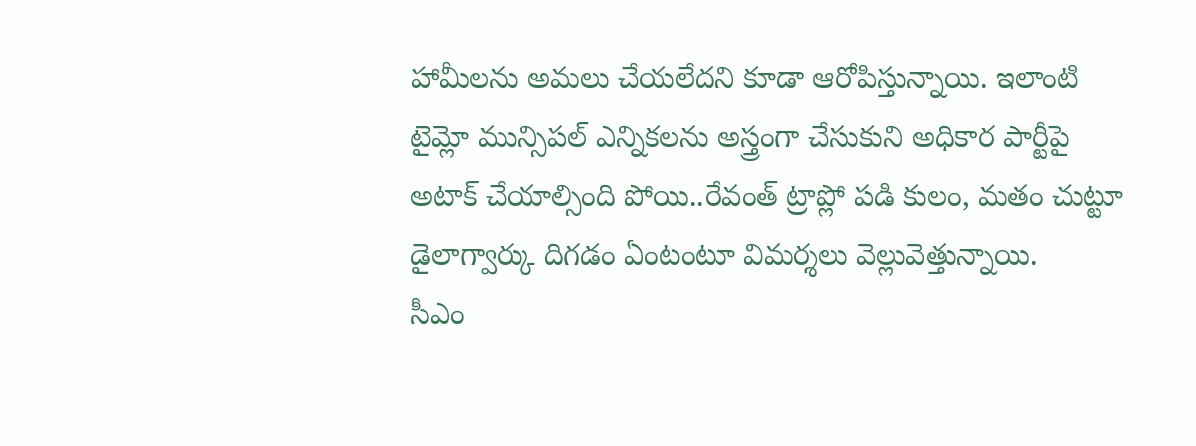హామీలను అమలు చేయలేదని కూడా ఆరోపిస్తున్నాయి. ఇలాంటి టైమ్లో మున్సిపల్ ఎన్నికలను అస్త్రంగా చేసుకుని అధికార పార్టీపై అటాక్ చేయాల్సింది పోయి..రేవంత్ ట్రాప్లో పడి కులం, మతం చుట్టూ డైలాగ్వార్కు దిగడం ఏంటంటూ విమర్శలు వెల్లువెత్తున్నాయి.
సీఎం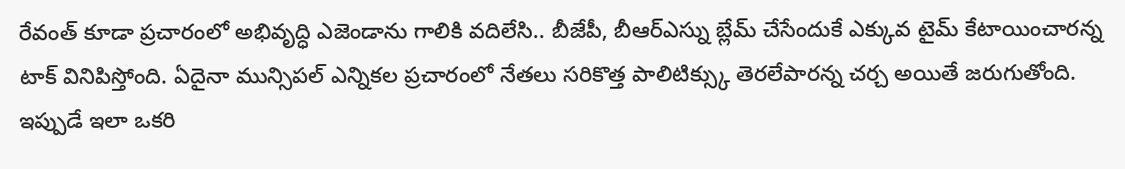రేవంత్ కూడా ప్రచారంలో అభివృద్ధి ఎజెండాను గాలికి వదిలేసి.. బీజేపీ, బీఆర్ఎస్ను బ్లేమ్ చేసేందుకే ఎక్కువ టైమ్ కేటాయించారన్న టాక్ వినిపిస్తోంది. ఏదైనా మున్సిపల్ ఎన్నికల ప్రచారంలో నేతలు సరికొత్త పాలిటిక్స్కు తెరలేపారన్న చర్చ అయితే జరుగుతోంది. ఇప్పుడే ఇలా ఒకరి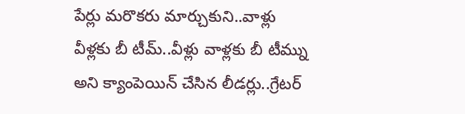పేర్లు మరొకరు మార్చుకుని..వాళ్లు వీళ్లకు బీ టీమ్..వీళ్లు వాళ్లకు బీ టీమ్ను అని క్యాంపెయిన్ చేసిన లీడర్లు..గ్రేటర్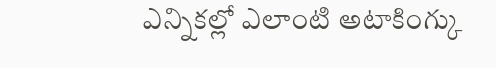ఎన్నికల్లో ఎలాంటి అటాకింగ్కు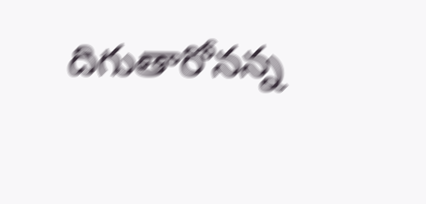దిగుతారోనన్న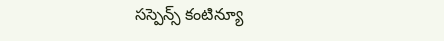సస్పెన్స్ కంటిన్యూ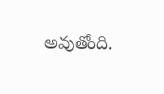అవుతోంది.